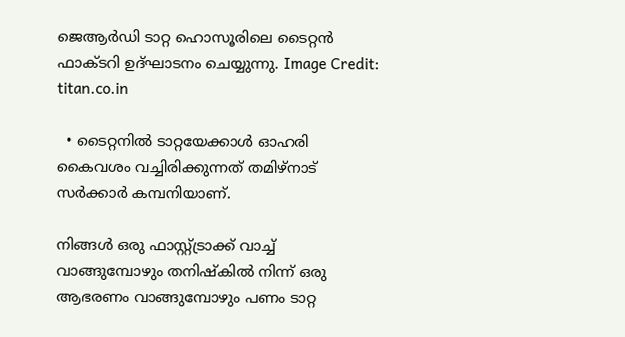ജെആര്‍ഡി ടാറ്റ ഹൊസൂരിലെ ടൈറ്റന്‍ ഫാക്ടറി ഉദ്ഘാടനം ചെയ്യുന്നു. Image Credit: titan.co.in

  • ടൈറ്റനില്‍ ടാറ്റയേക്കാള്‍ ഓഹരി കൈവശം വച്ചിരിക്കുന്നത് തമിഴ്നാട് സര്‍ക്കാര്‍ കമ്പനിയാണ്.

നിങ്ങള്‍ ഒരു ഫാസ്റ്റ്ട്രാക്ക് വാച്ച് വാങ്ങുമ്പോഴും തനിഷ്കില്‍ നിന്ന് ഒരു ആഭരണം വാങ്ങുമ്പോഴും പണം ടാറ്റ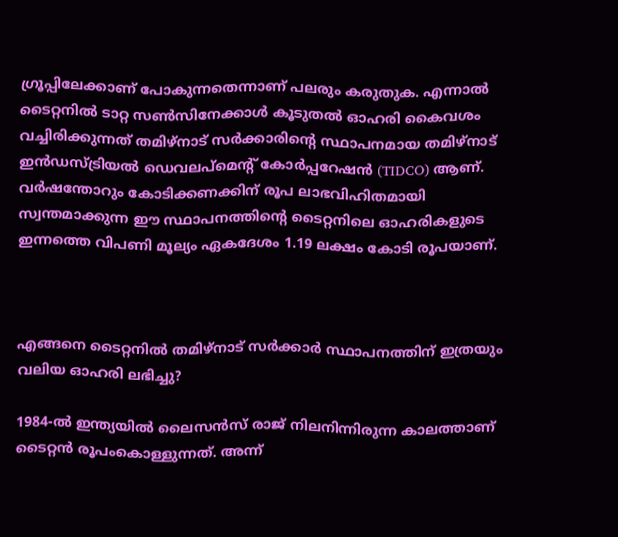ഗ്രൂപ്പിലേക്കാണ് പോകുന്നതെന്നാണ് പലരും കരുതുക. എന്നാല്‍ ടൈറ്റനില്‍ ടാറ്റ സണ്‍സിനേക്കാള്‍ കൂടുതല്‍ ഓഹരി കൈവശം വച്ചിരിക്കുന്നത് തമിഴ്നാട് സര്‍ക്കാരിന്റെ സ്ഥാപനമായ തമിഴ്നാട് ഇന്‍ഡസ്ട്രിയല്‍ ഡെവലപ്മെന്റ് കോര്‍പ്പറേഷന്‍ (TIDCO) ആണ്. വര്‍ഷന്തോറും കോടിക്കണക്കിന് രൂപ ലാഭവിഹിതമായി സ്വന്തമാക്കുന്ന ഈ സ്ഥാപനത്തിന്റെ ടൈറ്റനിലെ ഓഹരികളുടെ ഇന്നത്തെ വിപണി മൂല്യം ഏകദേശം 1.19 ലക്ഷം കോടി രൂപയാണ്.



എങ്ങനെ ടൈറ്റനില്‍ തമിഴ്നാട് സര്‍ക്കാര്‍ സ്ഥാപനത്തിന് ഇത്രയും വലിയ ഓഹരി ലഭിച്ചു?

1984-ല്‍ ഇന്ത്യയില്‍ ലൈസന്‍സ് രാജ് നിലനിന്നിരുന്ന കാലത്താണ് ടൈറ്റന്‍ രൂപംകൊള്ളുന്നത്. അന്ന്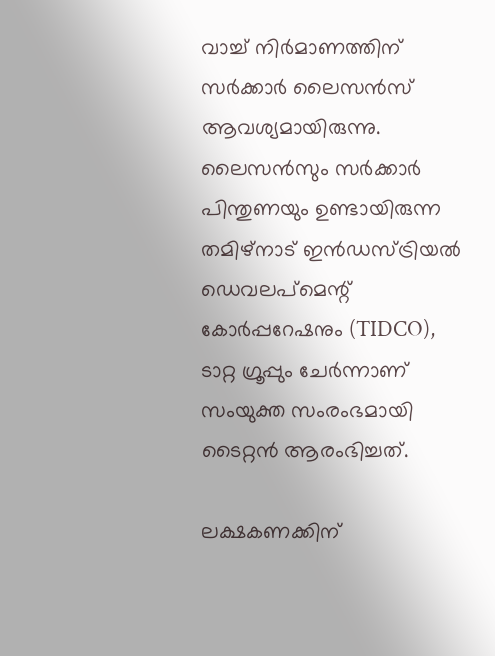വാച്ച് നിര്‍മാണത്തിന് സര്‍ക്കാര്‍ ലൈസന്‍സ് ആവശ്യമായിരുന്നു. ലൈസന്‍സും സര്‍ക്കാര്‍ പിന്തുണയും ഉണ്ടായിരുന്ന തമിഴ്നാട് ഇന്‍ഡസ്ട്രിയല്‍ ഡെവലപ്മെന്റ് കോര്‍പ്പറേഷനും (TIDCO), ടാറ്റ ഗ്രൂപ്പും ചേര്‍ന്നാണ് സംയുക്ത സംരംഭമായി ടൈറ്റന്‍ ആരംഭിച്ചത്.

ലക്ഷകണക്കിന്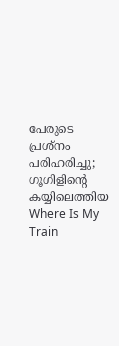പേരുടെ പ്രശ്നം പരിഹരിച്ചു; ഗൂഗിളിന്‍റെ കയ്യിലെത്തിയ Where Is My Train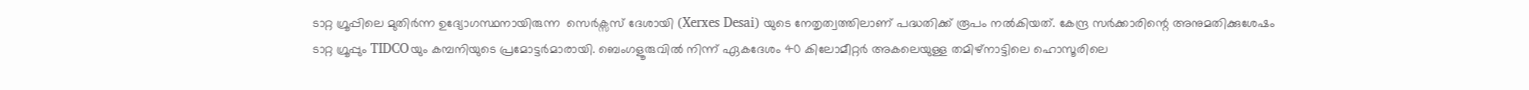ടാറ്റ ഗ്രൂപ്പിലെ മുതിര്‍ന്ന ഉദ്യോഗസ്ഥനായിരുന്ന  സെർക്സസ് ദേശായി (Xerxes Desai) യുടെ നേതൃത്വത്തിലാണ് പദ്ധതിക്ക് രൂപം നല്‍കിയത്. കേന്ദ്ര സര്‍ക്കാരിന്റെ അനുമതിക്കുശേഷം ടാറ്റ ഗ്രൂപ്പും TIDCOയും കമ്പനിയുടെ പ്രമോട്ടര്‍മാരായി. ബെംഗളൂരുവില്‍ നിന്ന് ഏകദേശം 40 കിലോമീറ്റര്‍ അകലെയുള്ള തമിഴ്നാട്ടിലെ ഹൊസൂരിലെ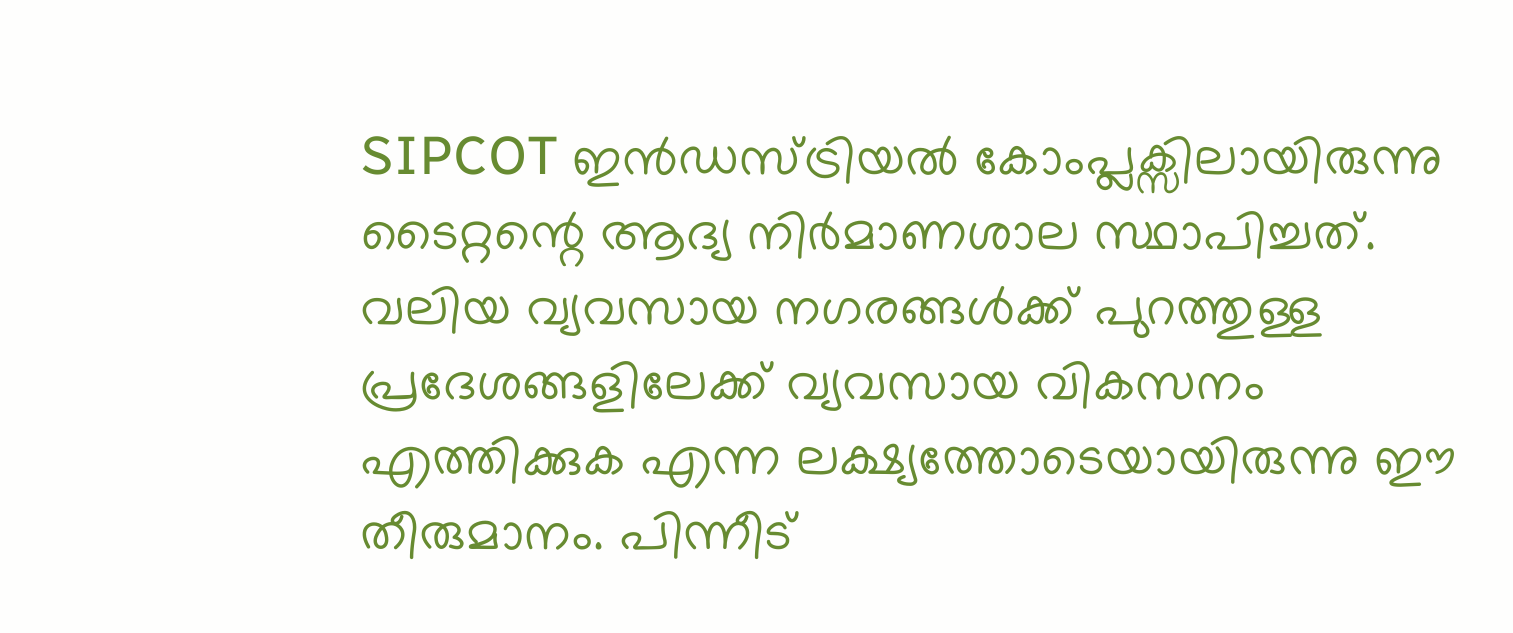SIPCOT ഇന്‍ഡസ്ട്രിയല്‍ കോംപ്ലക്സിലായിരുന്നു ടൈറ്റന്റെ ആദ്യ നിര്‍മാണശാല സ്ഥാപിച്ചത്. വലിയ വ്യവസായ നഗരങ്ങള്‍ക്ക് പുറത്തുള്ള പ്രദേശങ്ങളിലേക്ക് വ്യവസായ വികസനം എത്തിക്കുക എന്ന ലക്ഷ്യത്തോടെയായിരുന്നു ഈ തീരുമാനം. പിന്നീട്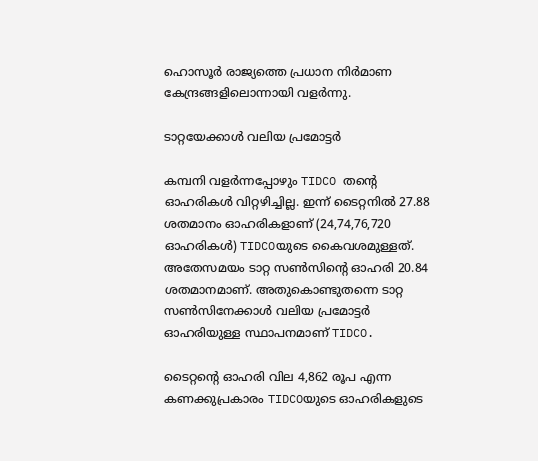ഹൊസൂര്‍ രാജ്യത്തെ പ്രധാന നിര്‍മാണ കേന്ദ്രങ്ങളിലൊന്നായി വളര്‍ന്നു.

ടാറ്റയേക്കാള്‍ വലിയ പ്രമോട്ടര്‍

കമ്പനി വളര്‍ന്നപ്പോഴും TIDCO തന്റെ ഓഹരികള്‍ വിറ്റഴിച്ചില്ല. ഇന്ന് ടൈറ്റനില്‍ 27.88 ശതമാനം ഓഹരികളാണ് (24,74,76,720 ഓഹരികള്‍) TIDCOയുടെ കൈവശമുള്ളത്. അതേസമയം ടാറ്റ സണ്‍സിന്റെ ഓഹരി 20.84 ശതമാനമാണ്. അതുകൊണ്ടുതന്നെ ടാറ്റ സണ്‍സിനേക്കാള്‍ വലിയ പ്രമോട്ടര്‍ ഓഹരിയുള്ള സ്ഥാപനമാണ് TIDCO.

ടൈറ്റന്റെ ഓഹരി വില 4,862 രൂപ എന്ന കണക്കുപ്രകാരം TIDCOയുടെ ഓഹരികളുടെ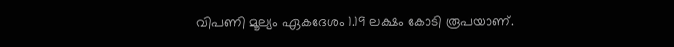വിപണി മൂല്യം ഏകദേശം 1.19 ലക്ഷം കോടി രൂപയാണ്.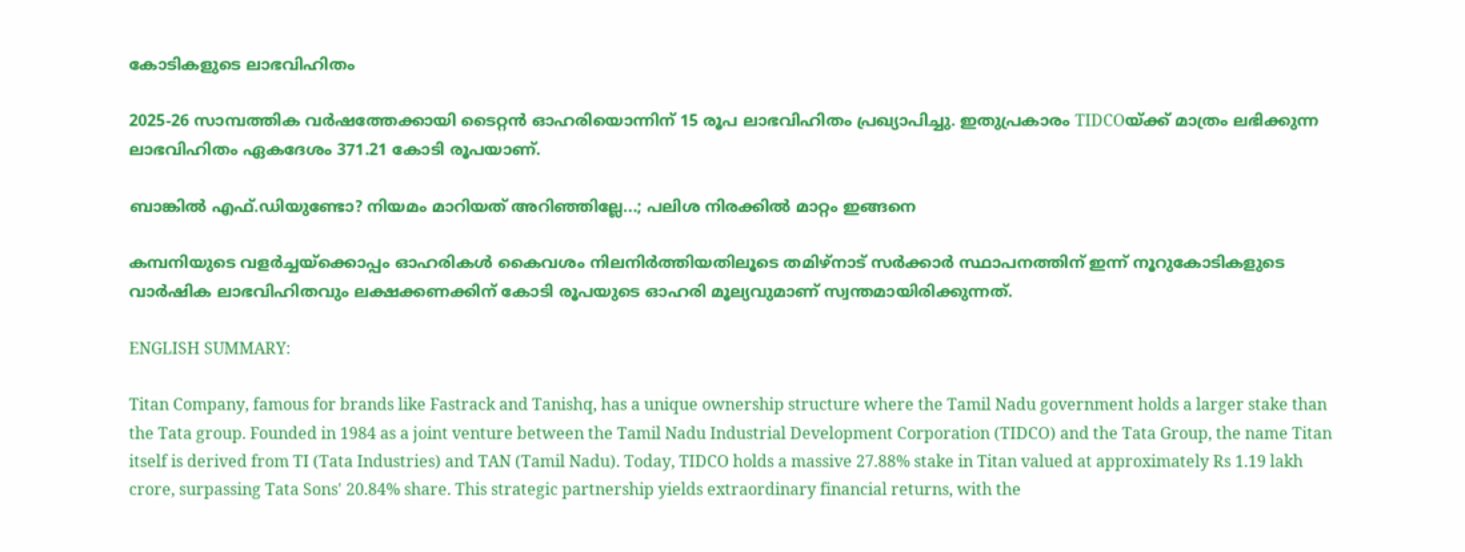കോടികളുടെ ലാഭവിഹിതം

2025-26 സാമ്പത്തിക വര്‍ഷത്തേക്കായി ടൈറ്റന്‍ ഓഹരിയൊന്നിന് 15 രൂപ ലാഭവിഹിതം പ്രഖ്യാപിച്ചു. ഇതുപ്രകാരം TIDCOയ്ക്ക് മാത്രം ലഭിക്കുന്ന ലാഭവിഹിതം ഏകദേശം 371.21 കോടി രൂപയാണ്.

ബാങ്കില്‍ എഫ്.ഡിയുണ്ടോ? നിയമം മാറിയത് അറിഞ്ഞില്ലേ...; പലിശ നിരക്കില്‍ മാറ്റം ഇങ്ങനെ

കമ്പനിയുടെ വളര്‍ച്ചയ്‌ക്കൊപ്പം ഓഹരികള്‍ കൈവശം നിലനിര്‍ത്തിയതിലൂടെ തമിഴ്നാട് സര്‍ക്കാര്‍ സ്ഥാപനത്തിന് ഇന്ന് നൂറുകോടികളുടെ വാര്‍ഷിക ലാഭവിഹിതവും ലക്ഷക്കണക്കിന് കോടി രൂപയുടെ ഓഹരി മൂല്യവുമാണ് സ്വന്തമായിരിക്കുന്നത്.

ENGLISH SUMMARY:

Titan Company, famous for brands like Fastrack and Tanishq, has a unique ownership structure where the Tamil Nadu government holds a larger stake than the Tata group. Founded in 1984 as a joint venture between the Tamil Nadu Industrial Development Corporation (TIDCO) and the Tata Group, the name Titan itself is derived from TI (Tata Industries) and TAN (Tamil Nadu). Today, TIDCO holds a massive 27.88% stake in Titan valued at approximately Rs 1.19 lakh crore, surpassing Tata Sons' 20.84% share. This strategic partnership yields extraordinary financial returns, with the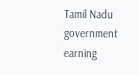Tamil Nadu government earning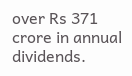over Rs 371 crore in annual dividends.